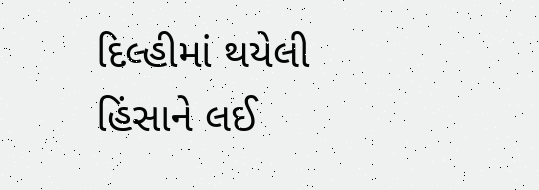દિલ્હીમાં થયેલી હિંસાને લઈ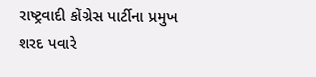રાષ્ટ્રવાદી કોંગ્રેસ પાર્ટીના પ્રમુખ શરદ પવારે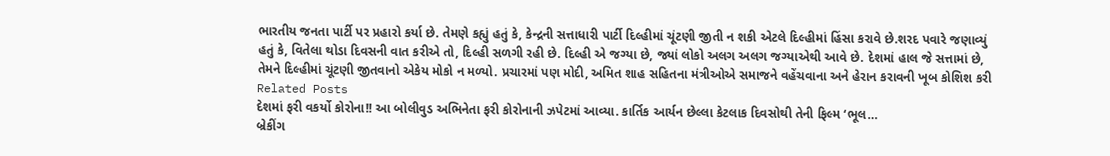ભારતીય જનતા પાર્ટી પર પ્રહારો કર્યા છે. તેમણે કહ્યું હતું કે, કેન્દ્રની સત્તાધારી પાર્ટી દિલ્હીમાં ચૂંટણી જીતી ન શકી એટલે દિલ્હીમાં હિંસા કરાવે છે.શરદ પવારે જણાવ્યું હતું કે, વિતેલા થોડા દિવસની વાત કરીએ તો, દિલ્હી સળગી રહી છે. દિલ્હી એ જગ્યા છે, જ્યાં લોકો અલગ અલગ જગ્યાએથી આવે છે. દેશમાં હાલ જે સત્તામાં છે, તેમને દિલ્હીમાં ચૂંટણી જીતવાનો એકેય મોકો ન મળ્યો. પ્રચારમાં પણ મોદી, અમિત શાહ સહિતના મંત્રીઓએ સમાજને વહેંચવાના અને હેરાન કરાવની ખૂબ કોશિશ કરી
Related Posts
દેશમાં ફરી વકર્યો કોરોના!! આ બોલીવુડ અભિનેતા ફરી કોરોનાની ઝપેટમાં આવ્યા. કાર્તિક આર્યન છેલ્લા કેટલાક દિવસોથી તેની ફિલ્મ ‘ભૂલ…
બ્રેકીંગ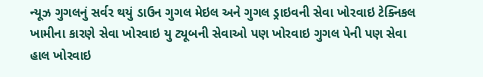ન્યૂઝ ગુગલનું સર્વર થયું ડાઉન ગુગલ મેઇલ અને ગુગલ ડ્રાઇવની સેવા ખોરવાઇ ટેક્નિકલ ખામીના કારણે સેવા ખોરવાઇ યુ ટ્યૂબની સેવાઓ પણ ખોરવાઇ ગુગલ પેની પણ સેવા હાલ ખોરવાઇ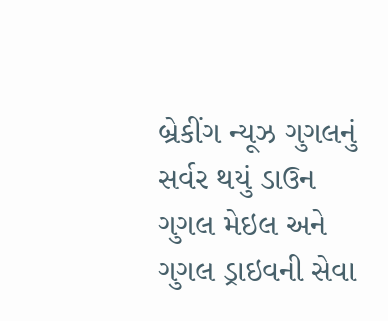બ્રેકીંગ ન્યૂઝ ગુગલનું સર્વર થયું ડાઉન ગુગલ મેઇલ અને ગુગલ ડ્રાઇવની સેવા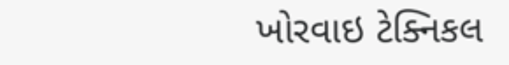ખોરવાઇ ટેક્નિકલ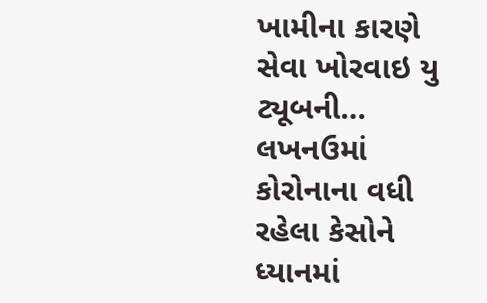ખામીના કારણે સેવા ખોરવાઇ યુ ટ્યૂબની…
લખનઉમાં કોરોનાના વધી રહેલા કેસોને ધ્યાનમાં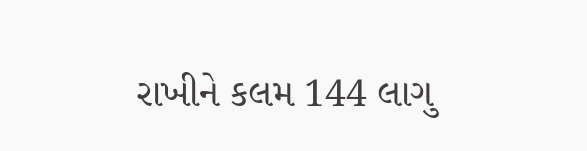રાખીને કલમ 144 લાગુ